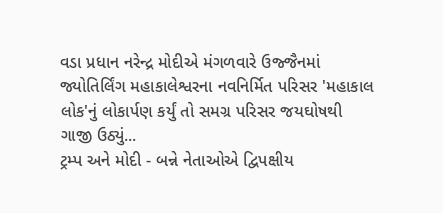વડા પ્રધાન નરેન્દ્ર મોદીએ મંગળવારે ઉજ્જૈનમાં જ્યોતિર્લિંગ મહાકાલેશ્વરના નવનિર્મિત પરિસર 'મહાકાલ લોક'નું લોકાર્પણ કર્યું તો સમગ્ર પરિસર જયઘોષથી ગાજી ઉઠ્યું...
ટ્રમ્પ અને મોદી - બન્ને નેતાઓએ દ્વિપક્ષીય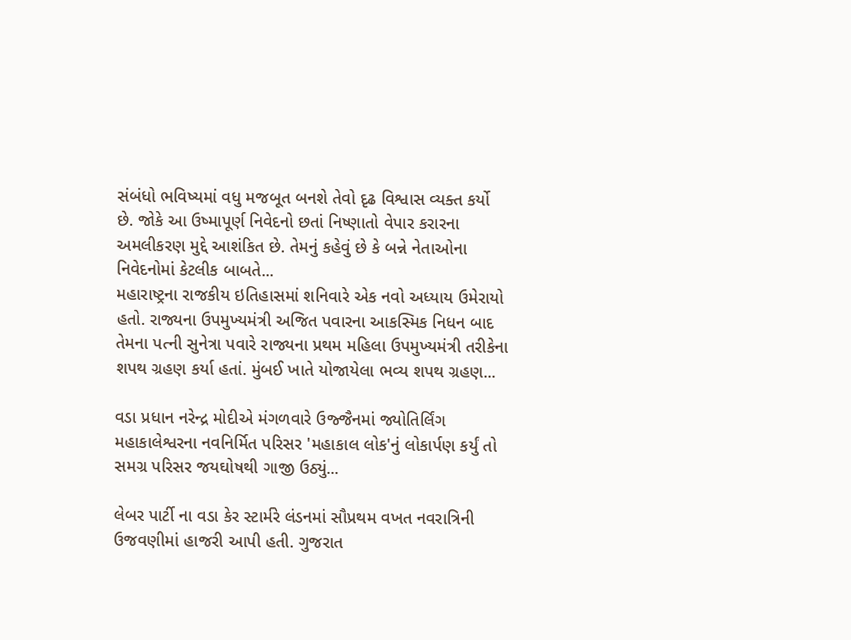સંબંધો ભવિષ્યમાં વધુ મજબૂત બનશે તેવો દૃઢ વિશ્વાસ વ્યક્ત કર્યો છે. જોકે આ ઉષ્માપૂર્ણ નિવેદનો છતાં નિષ્ણાતો વેપાર કરારના અમલીકરણ મુદ્દે આશંકિત છે. તેમનું કહેવું છે કે બન્ને નેતાઓના નિવેદનોમાં કેટલીક બાબતે...
મહારાષ્ટ્રના રાજકીય ઇતિહાસમાં શનિવારે એક નવો અધ્યાય ઉમેરાયો હતો. રાજ્યના ઉપમુખ્યમંત્રી અજિત પવારના આકસ્મિક નિધન બાદ તેમના પત્ની સુનેત્રા પવારે રાજ્યના પ્રથમ મહિલા ઉપમુખ્યમંત્રી તરીકેના શપથ ગ્રહણ કર્યા હતાં. મુંબઈ ખાતે યોજાયેલા ભવ્ય શપથ ગ્રહણ...

વડા પ્રધાન નરેન્દ્ર મોદીએ મંગળવારે ઉજ્જૈનમાં જ્યોતિર્લિંગ મહાકાલેશ્વરના નવનિર્મિત પરિસર 'મહાકાલ લોક'નું લોકાર્પણ કર્યું તો સમગ્ર પરિસર જયઘોષથી ગાજી ઉઠ્યું...

લેબર પાર્ટી ના વડા કેર સ્ટાર્મરે લંડનમાં સૌપ્રથમ વખત નવરાત્રિની ઉજવણીમાં હાજરી આપી હતી. ગુજરાત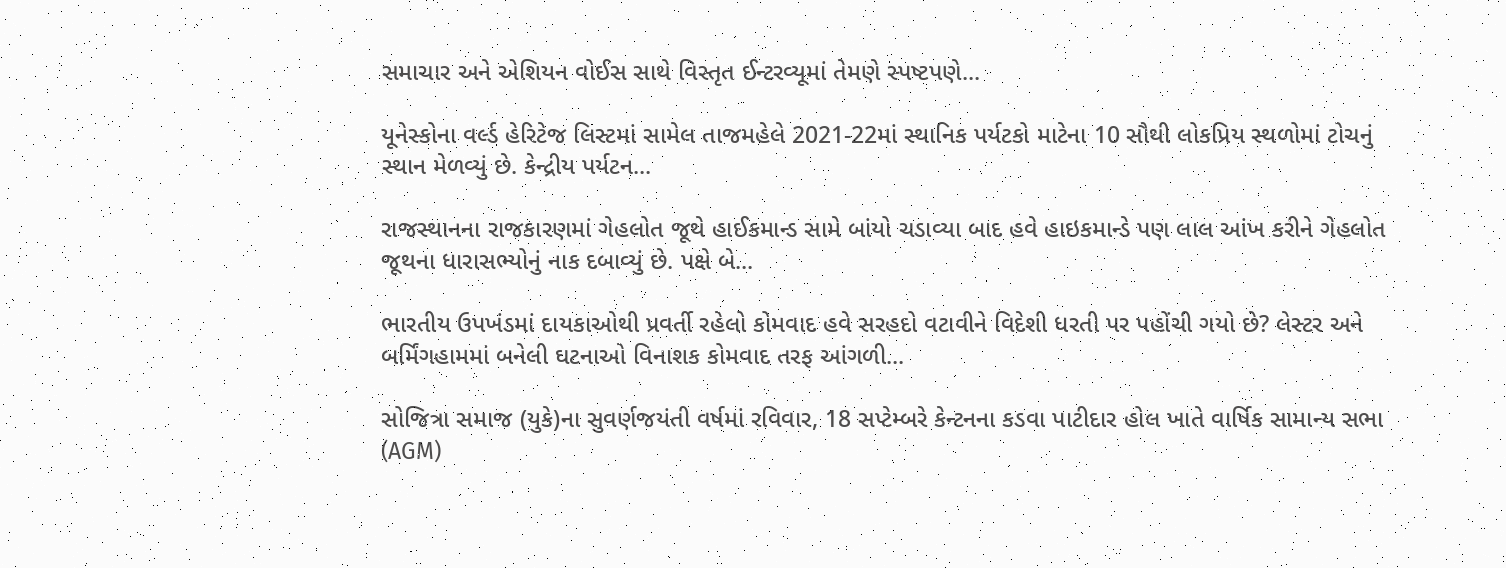સમાચાર અને એશિયન વોઈસ સાથે વિસ્તૃત ઈન્ટરવ્યૂમાં તેમણે સ્પષ્ટપણે...

યૂનેસ્કોના વર્લ્ડ હેરિટેજ લિસ્ટમાં સામેલ તાજમહેલે 2021-22માં સ્થાનિક પર્યટકો માટેના 10 સૌથી લોકપ્રિય સ્થળોમાં ટોચનું સ્થાન મેળવ્યું છે. કેન્દ્રીય પર્યટન...

રાજસ્થાનના રાજકારણમાં ગેહલોત જૂથે હાઈકમાન્ડ સામે બાંયો ચડાવ્યા બાદ હવે હાઇકમાન્ડે પણ લાલ આંખ કરીને ગેહલોત જૂથના ધારાસભ્યોનું નાક દબાવ્યું છે. પક્ષે બે...

ભારતીય ઉપખંડમાં દાયકાઓથી પ્રવર્તી રહેલો કોમવાદ હવે સરહદો વટાવીને વિદેશી ધરતી પર પહોંચી ગયો છે? લેસ્ટર અને બર્મિંગહામમાં બનેલી ઘટનાઓ વિનાશક કોમવાદ તરફ આંગળી...

સોજિત્રા સમાજ (યુકે)ના સુવર્ણજયંતી વર્ષમાં રવિવાર, 18 સપ્ટેમ્બરે કેન્ટનના કડવા પાટીદાર હોલ ખાતે વાર્ષિક સામાન્ય સભા (AGM)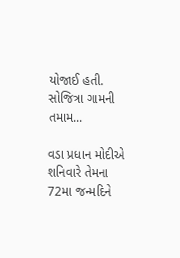યોજાઈ હતી. સોજિત્રા ગામની તમામ...

વડા પ્રધાન મોદીએ શનિવારે તેમના 72મા જન્મદિને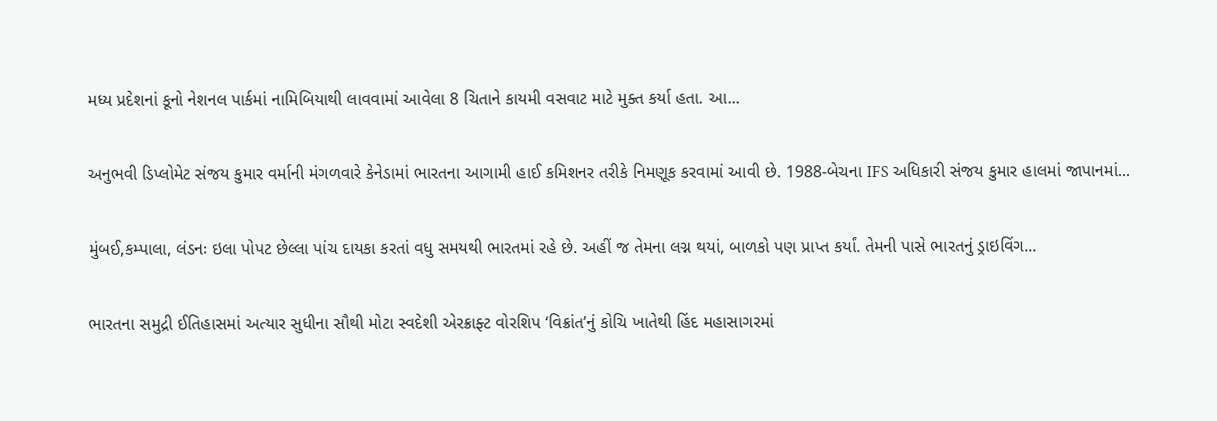મધ્ય પ્રદેશનાં કૂનો નેશનલ પાર્કમાં નામિબિયાથી લાવવામાં આવેલા 8 ચિતાને કાયમી વસવાટ માટે મુક્ત કર્યા હતા. આ...

અનુભવી ડિપ્લોમેટ સંજય કુમાર વર્માની મંગળવારે કેનેડામાં ભારતના આગામી હાઈ કમિશનર તરીકે નિમણૂક કરવામાં આવી છે. 1988-બેચના IFS અધિકારી સંજય કુમાર હાલમાં જાપાનમાં...

મુંબઈ,કમ્પાલા, લંડનઃ ઇલા પોપટ છેલ્લા પાંચ દાયકા કરતાં વધુ સમયથી ભારતમાં રહે છે. અહીં જ તેમના લગ્ન થયાં, બાળકો પણ પ્રાપ્ત કર્યાં. તેમની પાસે ભારતનું ડ્રાઇવિંગ...

ભારતના સમુદ્રી ઈતિહાસમાં અત્યાર સુધીના સૌથી મોટા સ્વદેશી એરક્રાફ્ટ વોરશિપ ‘વિક્રાંત’નું કોચિ ખાતેથી હિંદ મહાસાગરમાં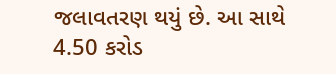જલાવતરણ થયું છે. આ સાથે 4.50 કરોડ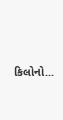કિલોનો...